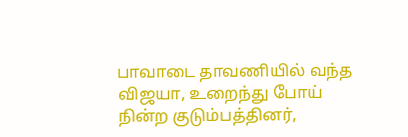பாவாடை தாவணியில் வந்த விஜயா, உறைந்து போய் நின்ற குடும்பத்தினர்,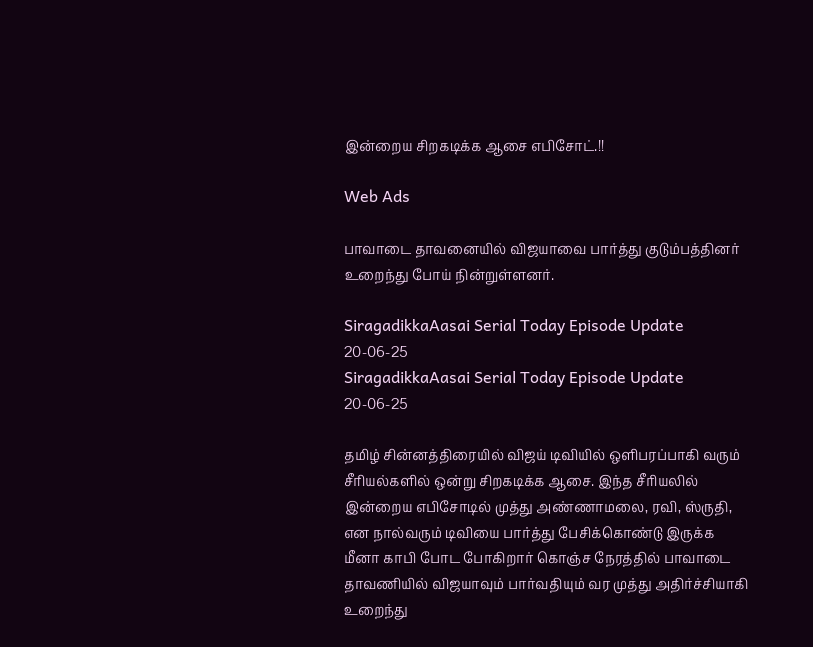இன்றைய சிறகடிக்க ஆசை எபிசோட்.!!

Web Ads

பாவாடை தாவனையில் விஜயாவை பார்த்து குடும்பத்தினர் உறைந்து போய் நின்றுள்ளனர்.

SiragadikkaAasai Serial Today Episode Update 20-06-25
SiragadikkaAasai Serial Today Episode Update 20-06-25

தமிழ் சின்னத்திரையில் விஜய் டிவியில் ஒளிபரப்பாகி வரும் சீரியல்களில் ஒன்று சிறகடிக்க ஆசை. இந்த சீரியலில் இன்றைய எபிசோடில் முத்து அண்ணாமலை, ரவி, ஸ்ருதி, என நால்வரும் டிவியை பார்த்து பேசிக்கொண்டு இருக்க மீனா காபி போட போகிறார் கொஞ்ச நேரத்தில் பாவாடை தாவணியில் விஜயாவும் பார்வதியும் வர முத்து அதிர்ச்சியாகி உறைந்து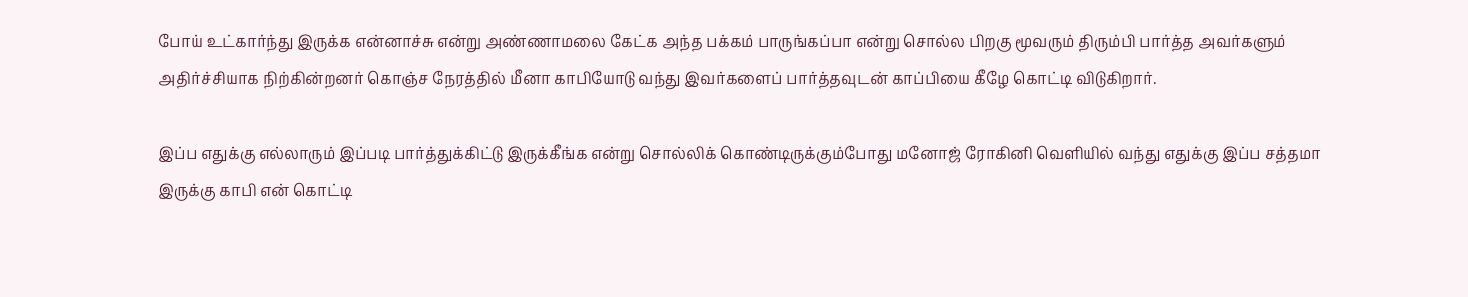போய் உட்கார்ந்து இருக்க என்னாச்சு என்று அண்ணாமலை கேட்க அந்த பக்கம் பாருங்கப்பா என்று சொல்ல பிறகு மூவரும் திரும்பி பார்த்த அவர்களும் அதிர்ச்சியாக நிற்கின்றனர் கொஞ்ச நேரத்தில் மீனா காபியோடு வந்து இவர்களைப் பார்த்தவுடன் காப்பியை கீழே கொட்டி விடுகிறார்.

இப்ப எதுக்கு எல்லாரும் இப்படி பார்த்துக்கிட்டு இருக்கீங்க என்று சொல்லிக் கொண்டிருக்கும்போது மனோஜ் ரோகினி வெளியில் வந்து எதுக்கு இப்ப சத்தமா இருக்கு காபி என் கொட்டி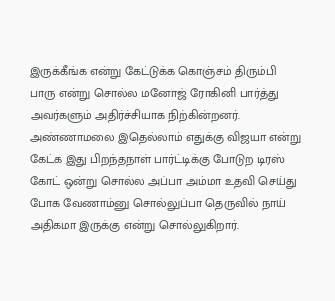இருக்கீங்க என்று கேட்டுக்க கொஞ்சம் திரும்பி பாரு என்று சொல்ல மனோஜ் ரோகினி பார்த்து அவர்களும் அதிர்ச்சியாக நிற்கின்றனர். அண்ணாமலை இதெல்லாம் எதுக்கு விஜயா என்று கேட்க இது பிறந்தநாள் பார்ட்டிக்கு போடுற டிரஸ் கோட் ஒன்று சொல்ல அப்பா அம்மா உதவி செய்து போக வேணாம்னு சொல்லுப்பா தெருவில் நாய் அதிகமா இருக்கு என்று சொல்லுகிறார்.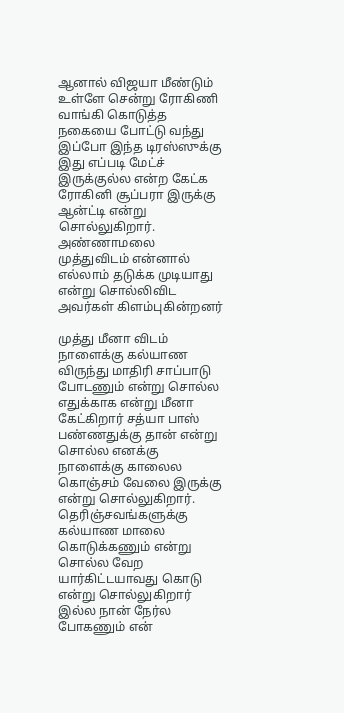ஆனால் விஜயா மீண்டும் உள்ளே சென்று ரோகிணி வாங்கி கொடுத்த நகையை போட்டு வந்து இப்போ இந்த டிரஸ்ஸுக்கு இது எப்படி மேட்ச் இருக்குல்ல என்ற கேட்க ரோகினி சூப்பரா இருக்கு ஆன்ட்டி என்று சொல்லுகிறார். அண்ணாமலை முத்துவிடம் என்னால் எல்லாம் தடுக்க முடியாது என்று சொல்லிவிட அவர்கள் கிளம்புகின்றனர்

முத்து மீனா விடம் நாளைக்கு கல்யாண விருந்து மாதிரி சாப்பாடு போடணும் என்று சொல்ல எதுக்காக என்று மீனா கேட்கிறார் சத்யா பாஸ் பண்ணதுக்கு தான் என்று சொல்ல எனக்கு நாளைக்கு காலைல கொஞ்சம் வேலை இருக்கு என்று சொல்லுகிறார். தெரிஞ்சவங்களுக்கு கல்யாண மாலை கொடுக்கணும் என்று சொல்ல வேற யார்கிட்டயாவது கொடு என்று சொல்லுகிறார் இல்ல நான் நேர்ல போகணும் என்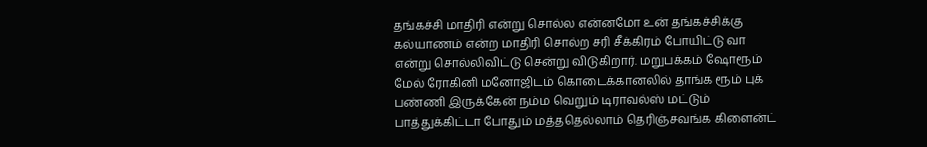தங்கச்சி மாதிரி என்று சொல்ல என்னமோ உன் தங்கச்சிக்கு கல்யாணம் என்ற மாதிரி சொல்ற சரி சீக்கிரம் போயிட்டு வா என்று சொல்லிவிட்டு சென்று விடுகிறார். மறுபக்கம் ஷோரூம் மேல் ரோகினி மனோஜிடம் கொடைக்கானலில் தாங்க ரூம் புக் பண்ணி இருக்கேன் நம்ம வெறும் டிராவல்ஸ் மட்டும் பாத்துக்கிட்டா போதும் மத்ததெல்லாம் தெரிஞ்சவங்க கிளைன்ட்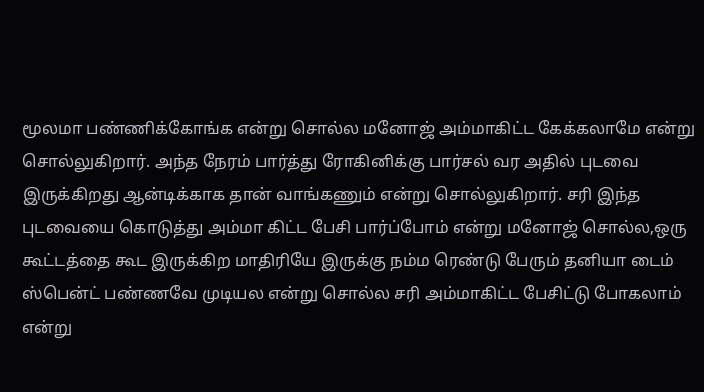மூலமா பண்ணிக்கோங்க என்று சொல்ல மனோஜ் அம்மாகிட்ட கேக்கலாமே என்று சொல்லுகிறார். அந்த நேரம் பார்த்து ரோகினிக்கு பார்சல் வர அதில் புடவை இருக்கிறது ஆன்டிக்காக தான் வாங்கணும் என்று சொல்லுகிறார். சரி இந்த புடவையை கொடுத்து அம்மா கிட்ட பேசி பார்ப்போம் என்று மனோஜ் சொல்ல,ஒரு கூட்டத்தை கூட இருக்கிற மாதிரியே இருக்கு நம்ம ரெண்டு பேரும் தனியா டைம் ஸ்பென்ட் பண்ணவே முடியல என்று சொல்ல சரி அம்மாகிட்ட பேசிட்டு போகலாம் என்று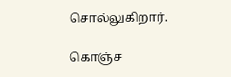சொல்லுகிறார்.

கொஞ்ச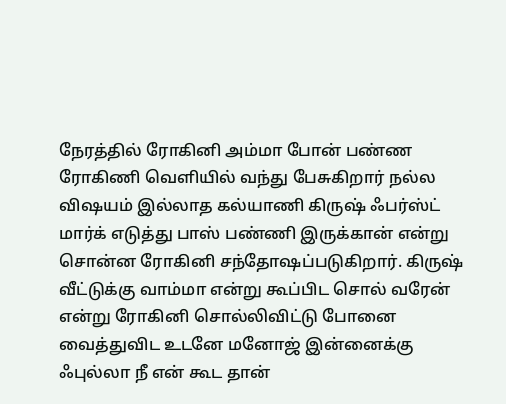நேரத்தில் ரோகினி அம்மா போன் பண்ண ரோகிணி வெளியில் வந்து பேசுகிறார் நல்ல விஷயம் இல்லாத கல்யாணி கிருஷ் ஃபர்ஸ்ட் மார்க் எடுத்து பாஸ் பண்ணி இருக்கான் என்று சொன்ன ரோகினி சந்தோஷப்படுகிறார். கிருஷ் வீட்டுக்கு வாம்மா என்று கூப்பிட சொல் வரேன் என்று ரோகினி சொல்லிவிட்டு போனை வைத்துவிட உடனே மனோஜ் இன்னைக்கு ஃபுல்லா நீ என் கூட தான்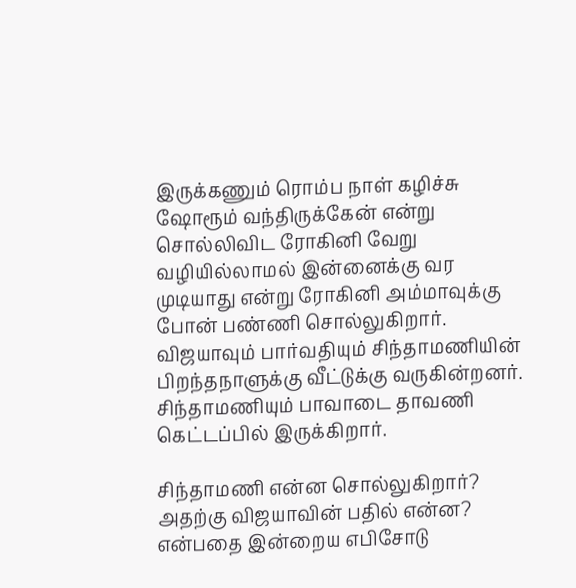இருக்கணும் ரொம்ப நாள் கழிச்சு ஷோரூம் வந்திருக்கேன் என்று சொல்லிவிட ரோகினி வேறு வழியில்லாமல் இன்னைக்கு வர முடியாது என்று ரோகினி அம்மாவுக்கு போன் பண்ணி சொல்லுகிறார். விஜயாவும் பார்வதியும் சிந்தாமணியின் பிறந்தநாளுக்கு வீட்டுக்கு வருகின்றனர். சிந்தாமணியும் பாவாடை தாவணி கெட்டப்பில் இருக்கிறார்.

சிந்தாமணி என்ன சொல்லுகிறார்? அதற்கு விஜயாவின் பதில் என்ன? என்பதை இன்றைய எபிசோடு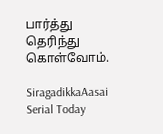பார்த்து தெரிந்து கொள்வோம்.

SiragadikkaAasai Serial Today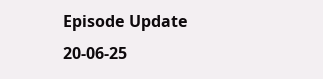Episode Update 20-06-25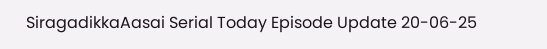SiragadikkaAasai Serial Today Episode Update 20-06-25